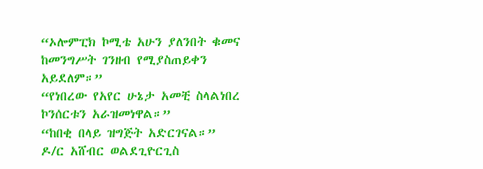“ኦሎምፒክ ኮሚቴ አሁን ያለንበት ቁመና ከመንግሥት ገንዘብ የሚያስጠይቀን አይደለም።”
“የነበረው የአየር ሁኔታ አመቺ ስላልነበረ ኮንሰርቱን አራዝመነዋል።”
“ከበቂ በላይ ዝግጅት አድርገናል።”
ዶ/ር አሸብር ወልደጊዮርጊስ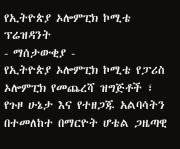የኢትዮጵያ ኦሎምፒክ ኮሚቴ ፕሬዝዳንት
- ማሰታውቂያ -
የኢትዮጵያ ኦሎምፒክ ኮሚቴ የፓሪስ ኦሎምፒክ የመጨረሻ ዝግጅቶች ፣ የጉዞ ሁኔታ እና የተዘጋጁ አልባሳትን በተመለከተ በማርዮት ሆቴል ጋዜጣዊ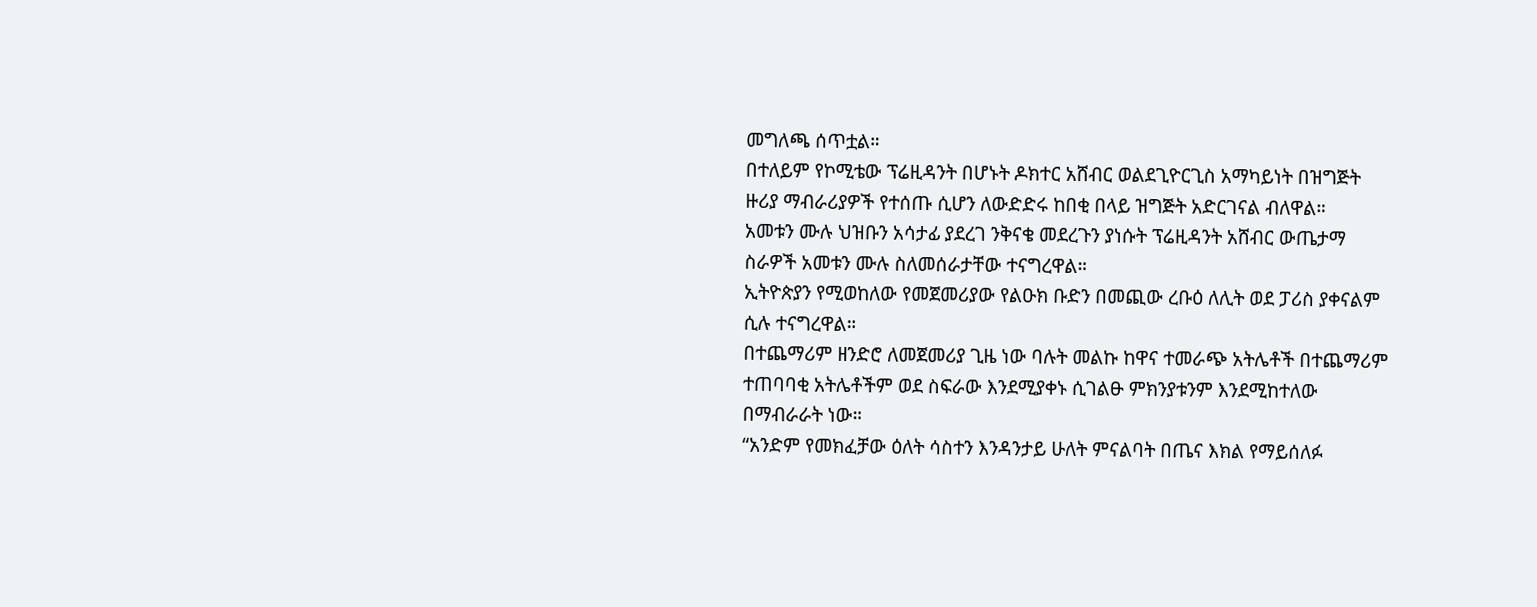መግለጫ ሰጥቷል።
በተለይም የኮሚቴው ፕሬዚዳንት በሆኑት ዶክተር አሸብር ወልደጊዮርጊስ አማካይነት በዝግጅት ዙሪያ ማብራሪያዎች የተሰጡ ሲሆን ለውድድሩ ከበቂ በላይ ዝግጅት አድርገናል ብለዋል።
አመቱን ሙሉ ህዝቡን አሳታፊ ያደረገ ንቅናቄ መደረጉን ያነሱት ፕሬዚዳንት አሸብር ውጤታማ ስራዎች አመቱን ሙሉ ስለመሰራታቸው ተናግረዋል።
ኢትዮጵያን የሚወከለው የመጀመሪያው የልዑክ ቡድን በመጪው ረቡዕ ለሊት ወደ ፓሪስ ያቀናልም ሲሉ ተናግረዋል።
በተጨማሪም ዘንድሮ ለመጀመሪያ ጊዜ ነው ባሉት መልኩ ከዋና ተመራጭ አትሌቶች በተጨማሪም ተጠባባቂ አትሌቶችም ወደ ስፍራው እንደሚያቀኑ ሲገልፁ ምክንያቱንም እንደሚከተለው በማብራራት ነው።
“አንድም የመክፈቻው ዕለት ሳስተን እንዳንታይ ሁለት ምናልባት በጤና እክል የማይሰለፉ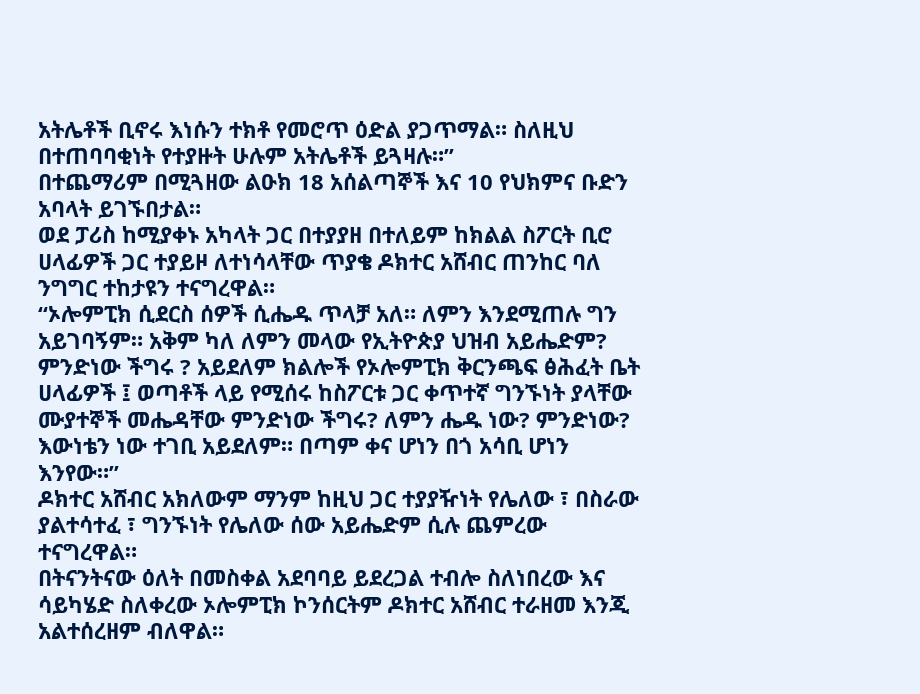አትሌቶች ቢኖሩ እነሱን ተክቶ የመሮጥ ዕድል ያጋጥማል። ስለዚህ በተጠባባቂነት የተያዙት ሁሉም አትሌቶች ይጓዛሉ።”
በተጨማሪም በሚጓዘው ልዑክ 18 አሰልጣኞች እና 10 የህክምና ቡድን አባላት ይገኙበታል።
ወደ ፓሪስ ከሚያቀኑ አካላት ጋር በተያያዘ በተለይም ከክልል ስፖርት ቢሮ ሀላፊዎች ጋር ተያይዞ ለተነሳላቸው ጥያቄ ዶክተር አሸብር ጠንከር ባለ ንግግር ተከታዩን ተናግረዋል።
“ኦሎምፒክ ሲደርስ ሰዎች ሲሔዱ ጥላቻ አለ። ለምን እንደሚጠሉ ግን አይገባኝም። አቅም ካለ ለምን መላው የኢትዮጵያ ህዝብ አይሔድም? ምንድነው ችግሩ ? አይደለም ክልሎች የኦሎምፒክ ቅርንጫፍ ፅሕፈት ቤት ሀላፊዎች ፤ ወጣቶች ላይ የሚሰሩ ከስፖርቱ ጋር ቀጥተኛ ግንኙነት ያላቸው ሙያተኞች መሔዳቸው ምንድነው ችግሩ? ለምን ሔዱ ነው? ምንድነው? እውነቴን ነው ተገቢ አይደለም። በጣም ቀና ሆነን በጎ አሳቢ ሆነን እንየው።”
ዶክተር አሸብር አክለውም ማንም ከዚህ ጋር ተያያዥነት የሌለው ፣ በስራው ያልተሳተፈ ፣ ግንኙነት የሌለው ሰው አይሔድም ሲሉ ጨምረው ተናግረዋል።
በትናንትናው ዕለት በመስቀል አደባባይ ይደረጋል ተብሎ ስለነበረው እና ሳይካሄድ ስለቀረው ኦሎምፒክ ኮንሰርትም ዶክተር አሸብር ተራዘመ እንጂ አልተሰረዘም ብለዋል።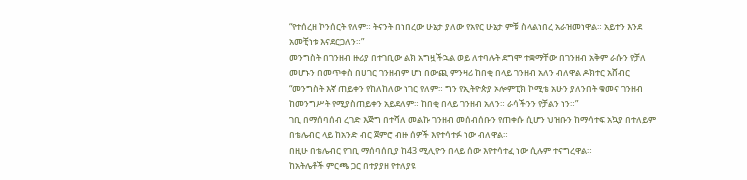“የተሰረዘ ኮንሰርት የለም። ትናንት በነበረው ሁኔታ ያለው የአየር ሁኔታ ምቹ ስላልነበረ አራዝመነዋል። አይተን እንደ አመቺነቱ እናደርጋለን።”
መንግስት በገንዘብ ዙሪያ በተገቢው ልክ አግዟችኋል ወይ ለተባሉት ደግሞ ተቋማቸው በገንዘብ አቅም ራሱን የቻለ መሆኑን በመጥቀስ በሀገር ገንዘብም ሆነ በውጪ ምንዛሪ ከበቂ በላይ ገንዘብ አለን ብለዋል ዶክተር አሸብር
“መንግስት እኛ ጠይቀን የከለከለው ነገር የለም። ግን የኢትዮጵያ ኦሎምፒክ ኮሚቴ አሁን ያለንበት ቁመና ገንዘብ ከመንግሥት የሚያስጠይቀን አይደለም። ከበቂ በላይ ገንዘብ አለን። ራሳችንን የቻልን ነን።”
ገቢ በማሰባሰብ ረገድ እጅግ በተሻለ መልኩ ገንዘብ መሰብሰቡን የጠቀሱ ሲሆን ህዝቡን ከማሳተፍ አኳያ በተለይም በቴሌብር ላይ ከአንድ ብር ጀምሮ ብዙ ሰዎች እየተሳተፉ ነው ብለዋል።
በዚሁ በቴሌብር የገቢ ማሰባሰቢያ ከ43 ሚሊዮን በላይ ሰው እየተሳተፈ ነው ሲሉም ተናግረዋል።
ከአትሌቶች ምርጫ ጋር በተያያዘ የተለያዩ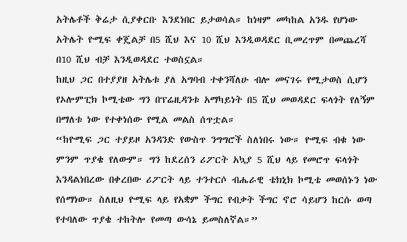አትሌቶች ቅሬታ ሲያቀርቡ እንደነበር ይታወሳል። ከነዛም መካከል አንዱ የሆነው አትሌት ዮሚፍ ቀጄልቻ በ5 ሺህ እና 10 ሺህ እንዲወዳደር ቢመረጥም በመጨረሻ በ10 ሺህ ብቻ እንዲወዳደር ተወስኗል።
ከዚህ ጋር በተያያዘ አትሌቱ ያለ አግባብ ተቀንሻለሁ ብሎ መናገሩ የሚታወስ ሲሆን የኦሎምፒክ ኮሚቴው ግን በፕሬዚዳንቱ አማካይነት በ5 ሺህ መወዳደር ፍላጎት የለኝም በማለቱ ነው የተቀነሰው የሚል መልስ ሰጥቷል።
“ከዮሚፍ ጋር ተያይዞ አንዳንድ የውስጥ ንግግሮች ስለነበሩ ነው። ዮሚፍ ብቁ ነው ምንም ጥያቄ የለውም። ግን ከደረሰን ሪፖርት አኳያ 5 ሺህ ላይ የመሮጥ ፍላጎት እንዳልነበረው በቀረበው ሪፖርት ላይ ተንተርሶ ብሔራዊ ቴክኒክ ኮሚቴ መወሰኑን ነው የሰማነው። ስለዚህ ዮሚፍ ላይ የአቋም ችግር የብቃት ችግር ኖሮ ሳይሆን ከርሱ ወጣ የተባለው ጥያቄ ተከትሎ የመጣ ውሳኔ ይመስለኛል።”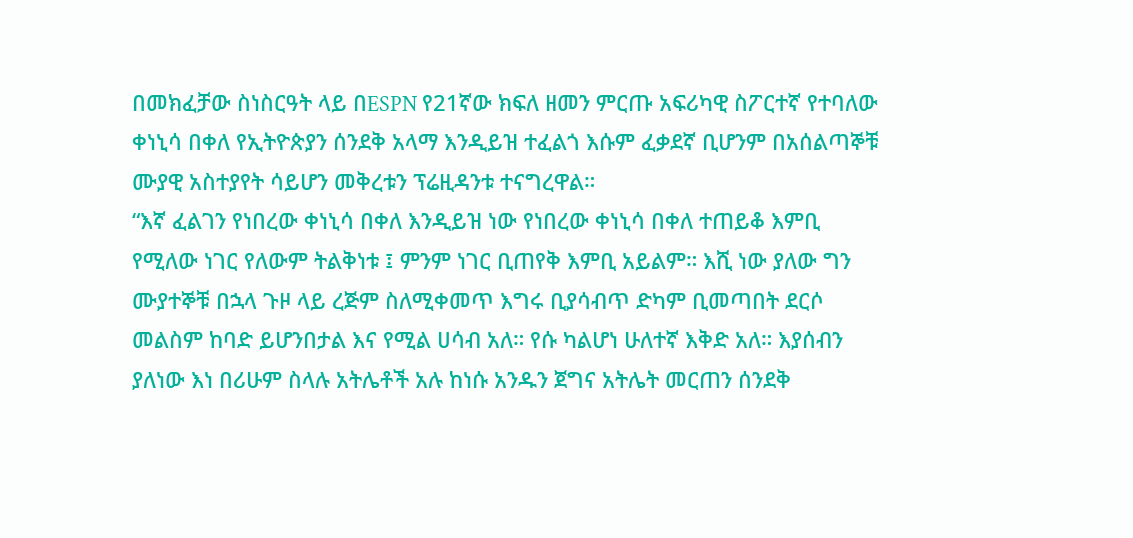በመክፈቻው ስነስርዓት ላይ በESPN የ21ኛው ክፍለ ዘመን ምርጡ አፍሪካዊ ስፖርተኛ የተባለው ቀነኒሳ በቀለ የኢትዮጵያን ሰንደቅ አላማ እንዲይዝ ተፈልጎ እሱም ፈቃደኛ ቢሆንም በአሰልጣኞቹ ሙያዊ አስተያየት ሳይሆን መቅረቱን ፕሬዚዳንቱ ተናግረዋል።
“እኛ ፈልገን የነበረው ቀነኒሳ በቀለ እንዲይዝ ነው የነበረው ቀነኒሳ በቀለ ተጠይቆ እምቢ የሚለው ነገር የለውም ትልቅነቱ ፤ ምንም ነገር ቢጠየቅ እምቢ አይልም። እሺ ነው ያለው ግን ሙያተኞቹ በኋላ ጉዞ ላይ ረጅም ስለሚቀመጥ እግሩ ቢያሳብጥ ድካም ቢመጣበት ደርሶ መልስም ከባድ ይሆንበታል እና የሚል ሀሳብ አለ። የሱ ካልሆነ ሁለተኛ እቅድ አለ። እያሰብን ያለነው እነ በሪሁም ስላሉ አትሌቶች አሉ ከነሱ አንዱን ጀግና አትሌት መርጠን ሰንደቅ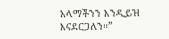አላማችንን እንዲይዝ እናደርጋለን።”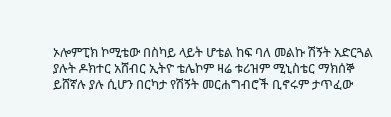ኦሎምፒክ ኮሚቴው በስካይ ላይት ሆቴል ከፍ ባለ መልኩ ሽኝት አድርጓል ያሉት ዶክተር አሸብር ኢትዮ ቴሌኮም ዛሬ ቱሪዝም ሚኒስቴር ማክሰኞ ይሸኛሉ ያሉ ሲሆን በርካታ የሽኝት መርሐግብሮች ቢኖሩም ታጥፈው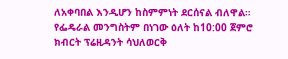ለአቀባበል እንዲሆን ከስምምነት ደርሰናል ብለዋል።
የፌዴራል መንግስትም በነገው ዕለት ከ10:00 ጀምሮ ክብርት ፕሬዚዳንት ሳህለወርቅ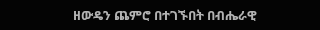ዘውዴን ጨምሮ በተገኙበት በብሔራዊ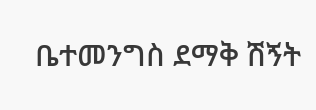ቤተመንግስ ደማቅ ሽኝት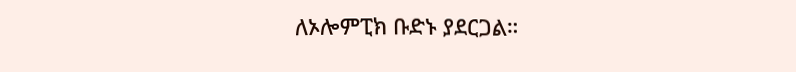ለኦሎምፒክ ቡድኑ ያደርጋል።